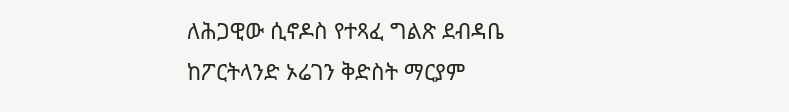ለሕጋዊው ሲኖዶስ የተጻፈ ግልጽ ደብዳቤ
ከፖርትላንድ ኦሬገን ቅድስት ማርያም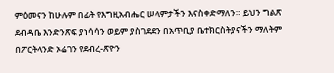ምዕመናን ከሁሉም በፊት የእግዚአብሔር ሠላምታችን እናስቀድማለን። ይህን ግልጽ ደብዳቤ እንድንጽፍ ያነሳሳን ወይም ያስገደደን በአጥቢያ ቤተክርስትያናችን ማለትም በፖርትላንድ ኦሬገን የደብረ-ጽዮን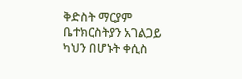ቅድስት ማርያም ቤተክርስትያን አገልጋይ ካህን በሆኑት ቀሲስ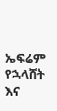ኤፍሬም የኋላሸት እና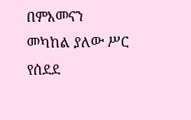በምእመናን መካከል ያለው ሥር የሰደደ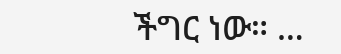ችግር ነው። …